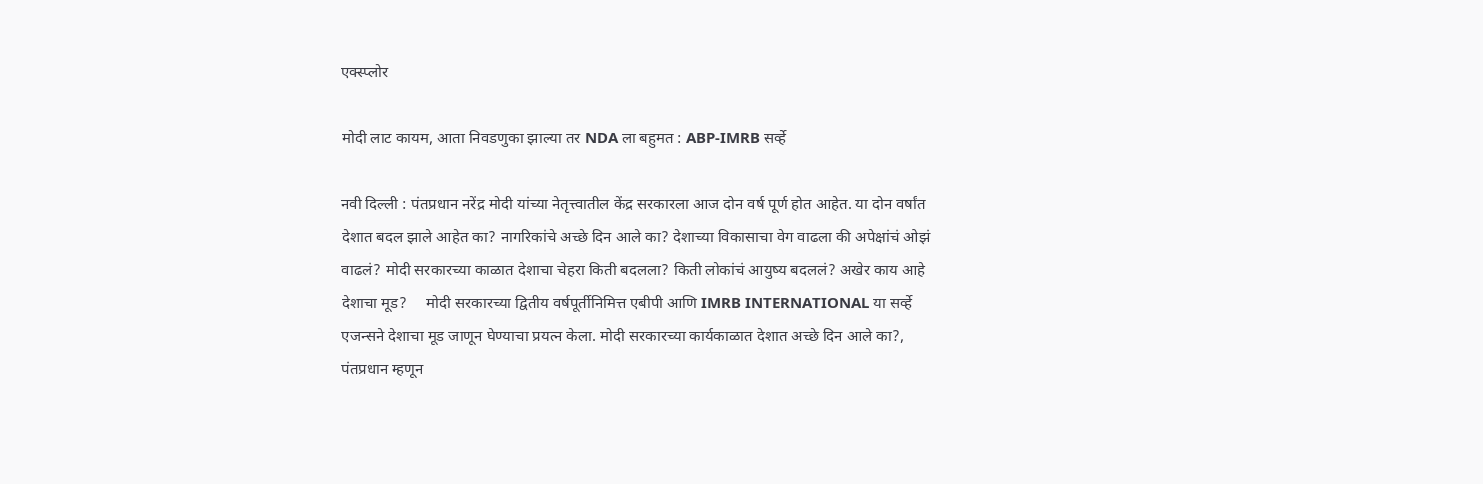एक्स्प्लोर

मोदी लाट कायम, आता निवडणुका झाल्या तर NDA ला बहुमत : ABP-IMRB सर्व्हे

नवी दिल्ली : पंतप्रधान नरेंद्र मोदी यांच्या नेतृत्त्वातील केंद्र सरकारला आज दोन वर्ष पूर्ण होत आहेत. या दोन वर्षांत देशात बदल झाले आहेत का? नागरिकांचे अच्छे दिन आले का? देशाच्या विकासाचा वेग वाढला की अपेक्षांचं ओझं वाढलं? मोदी सरकारच्या काळात देशाचा चेहरा किती बदलला? किती लोकांचं आयुष्य बदललं? अखेर काय आहे देशाचा मूड?     मोदी सरकारच्या द्वितीय वर्षपूर्तीनिमित्त एबीपी आणि IMRB INTERNATIONAL या सर्व्हे एजन्सने देशाचा मूड जाणून घेण्याचा प्रयत्न केला. मोदी सरकारच्या कार्यकाळात देशात अच्छे दिन आले का?, पंतप्रधान म्हणून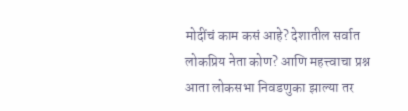मोदींचं काम कसं आहे? देशातील सर्वात लोकप्रिय नेता कोण? आणि महत्त्वाचा प्रश्न आता लोकसभा निवडणुका झाल्या तर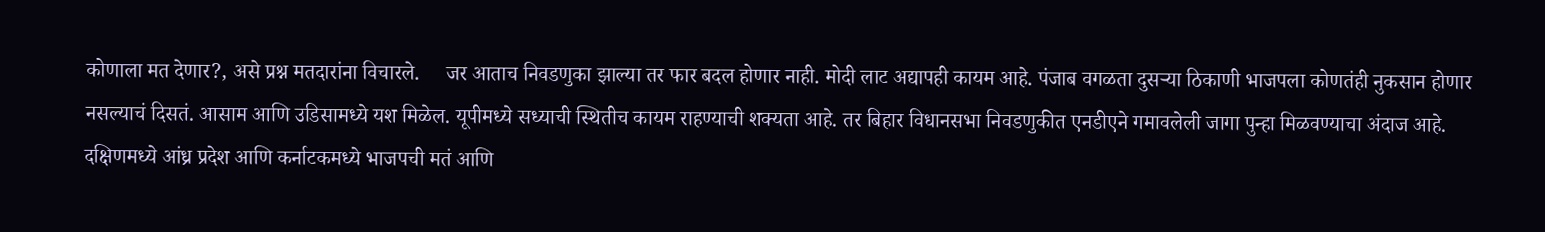कोणाला मत देणार?, असे प्रश्न मतदारांना विचारले.     जर आताच निवडणुका झाल्या तर फार बदल होणार नाही. मोदी लाट अद्यापही कायम आहे. पंजाब वगळता दुसऱ्या ठिकाणी भाजपला कोणतंही नुकसान होणार नसल्याचं दिसतं. आसाम आणि उडिसामध्ये यश मिळेल. यूपीमध्ये सध्याची स्थितीच कायम राहण्याची शक्यता आहे. तर बिहार विधानसभा निवडणुकीत एनडीएने गमावलेली जागा पुन्हा मिळवण्याचा अंदाज आहे. दक्षिणमध्ये आंध्र प्रदेश आणि कर्नाटकमध्ये भाजपची मतं आणि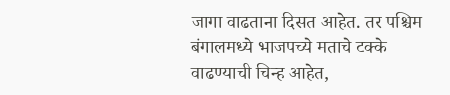जागा वाढताना दिसत आहेत. तर पश्चिम बंगालमध्ये भाजपच्ये मताचे टक्के वाढण्याची चिन्ह आहेत,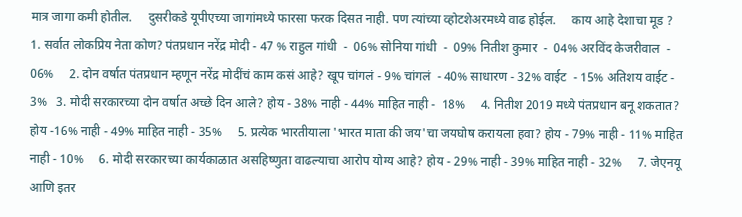मात्र जागा कमी होतील.     दुसरीकडे यूपीएच्या जागांमध्ये फारसा फरक दिसत नाही. पण त्यांच्या व्होटशेअरमध्ये वाढ होईल.     काय आहे देशाचा मूड ?   1. सर्वात लोकप्रिय नेता कोण? पंतप्रधान नरेंद्र मोदी - 47 % राहुल गांधी  -  06% सोनिया गांधी  -  09% नितीश कुमार  -  04% अरविंद केजरीवाल  - 06%     2. दोन वर्षात पंतप्रधान म्हणून नरेंद्र मोदींचं काम कसं आहे? खूप चांगलं - 9% चांगलं  - 40% साधारण - 32% वाईट  - 15% अतिशय वाईट - 3%   3. मोदी सरकारच्या दोन वर्षात अच्छे दिन आले? होय - 38% नाही - 44% माहित नाही -  18%     4. नितीश 2019 मध्ये पंतप्रधान बनू शकतात? होय -16% नाही - 49% माहित नाही - 35%     5. प्रत्येक भारतीयाला 'भारत माता की जय'चा जयघोष करायला हवा? होय - 79% नाही - 11% माहित नाही - 10%     6. मोदी सरकारच्या कार्यकाळात असहिष्णुता वाढल्याचा आरोप योग्य आहे? होय - 29% नाही - 39% माहित नाही - 32%     7. जेएनयू आणि इतर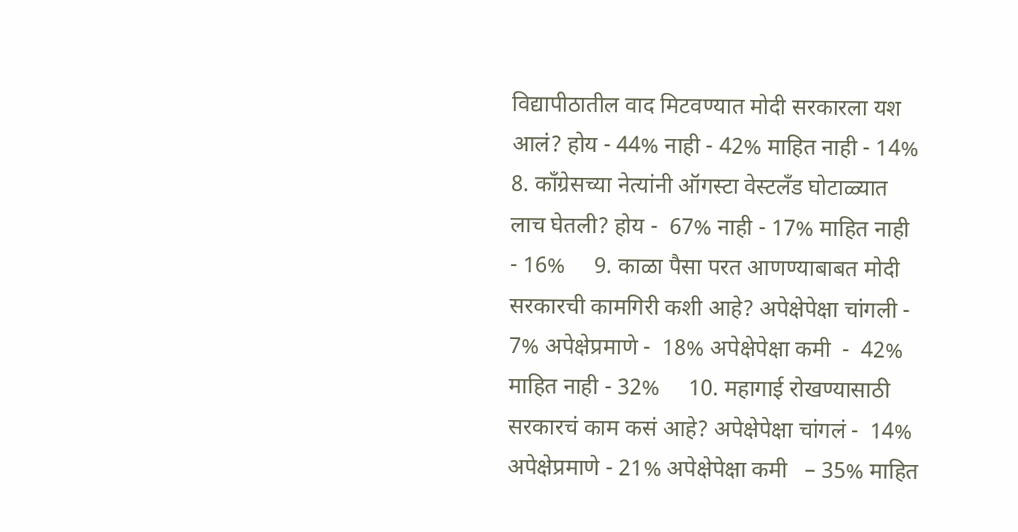विद्यापीठातील वाद मिटवण्यात मोदी सरकारला यश आलं? होय - 44% नाही - 42% माहित नाही - 14%     8. काँग्रेसच्या नेत्यांनी ऑगस्टा वेस्टलँड घोटाळ्यात लाच घेतली? होय -  67% नाही - 17% माहित नाही  - 16%     9. काळा पैसा परत आणण्याबाबत मोदी सरकारची कामगिरी कशी आहे? अपेक्षेपेक्षा चांगली - 7% अपेक्षेप्रमाणे -  18% अपेक्षेपेक्षा कमी  -  42% माहित नाही - 32%     10. महागाई रोखण्यासाठी सरकारचं काम कसं आहे? अपेक्षेपेक्षा चांगलं -  14% अपेक्षेप्रमाणे - 21% अपेक्षेपेक्षा कमी   – 35% माहित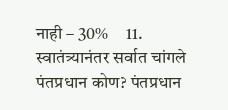नाही – 30%     11. स्वातंत्र्यानंतर सर्वात चांगले पंतप्रधान कोण? पंतप्रधान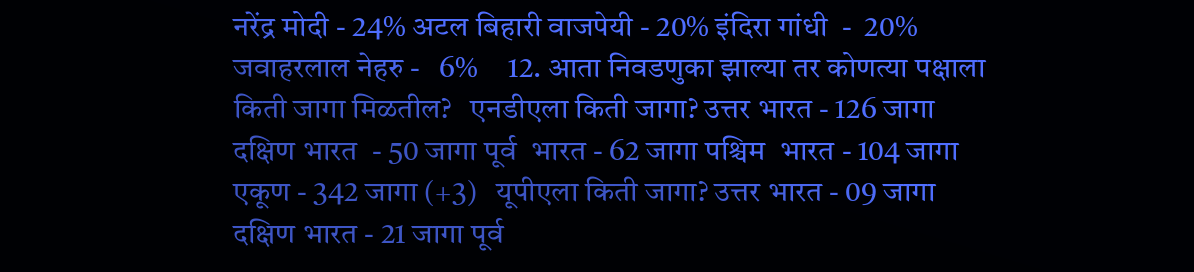नरेंद्र मोदी - 24% अटल बिहारी वाजपेयी - 20% इंदिरा गांधी  -  20% जवाहरलाल नेहरु -   6%     12. आता निवडणुका झाल्या तर कोणत्या पक्षाला किती जागा मिळतील?   एनडीएला किती जागा? उत्तर भारत - 126 जागा दक्षिण भारत  - 50 जागा पूर्व  भारत - 62 जागा पश्चिम  भारत - 104 जागा एकूण - 342 जागा (+3)   यूपीएला किती जागा? उत्तर भारत - 09 जागा दक्षिण भारत - 21 जागा पूर्व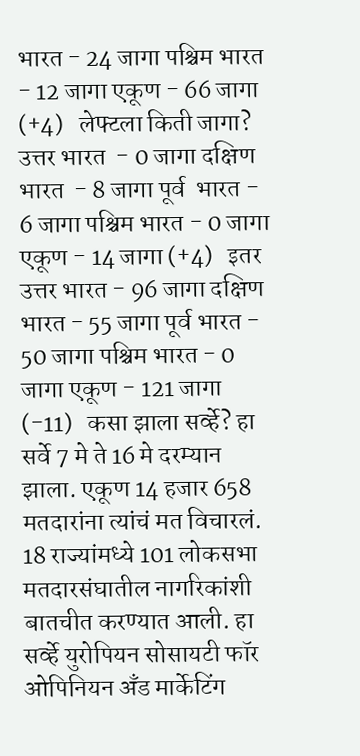भारत - 24 जागा पश्चिम भारत - 12 जागा एकूण - 66 जागा (+4)   लेफ्टला किती जागा? उत्तर भारत  - 0 जागा दक्षिण भारत  - 8 जागा पूर्व  भारत - 6 जागा पश्चिम भारत - 0 जागा एकूण - 14 जागा (+4)   इतर उत्तर भारत - 96 जागा दक्षिण  भारत - 55 जागा पूर्व भारत - 50 जागा पश्चिम भारत - 0 जागा एकूण - 121 जागा (-11)   कसा झाला सर्व्हे? हा सर्वे 7 मे ते 16 मे दरम्यान झाला. एकूण 14 हजार 658 मतदारांना त्यांचं मत विचारलं. 18 राज्यांमध्ये 101 लोकसभा मतदारसंघातील नागरिकांशी बातचीत करण्यात आली. हा सर्व्हे युरोपियन सोसायटी फॉर ओपिनियन अँड मार्केटिंग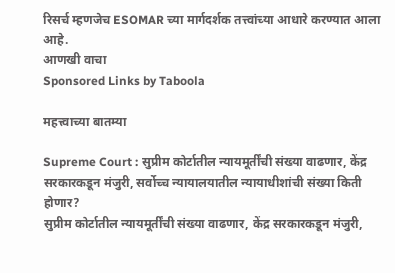रिसर्च म्हणजेच ESOMAR च्या मार्गदर्शक तत्त्वांच्या आधारे करण्यात आला आहे.
आणखी वाचा
Sponsored Links by Taboola

महत्त्वाच्या बातम्या

Supreme Court : सुप्रीम कोर्टातील न्यायमूर्तींची संख्या वाढणार, केंद्र सरकारकडून मंजुरी, सर्वोच्च न्यायालयातील न्यायाधीशांची संख्या किती होणार?
सुप्रीम कोर्टातील न्यायमूर्तींची संख्या वाढणार, केंद्र सरकारकडून मंजुरी,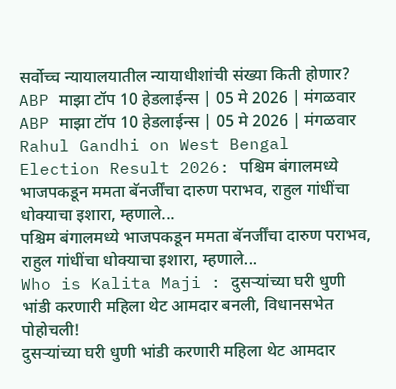सर्वोच्च न्यायालयातील न्यायाधीशांची संख्या किती होणार?
ABP माझा टॉप 10 हेडलाईन्स | 05 मे 2026 | मंगळवार
ABP माझा टॉप 10 हेडलाईन्स | 05 मे 2026 | मंगळवार
Rahul Gandhi on West Bengal Election Result 2026: पश्चिम बंगालमध्ये भाजपकडून ममता बॅनर्जींचा दारुण पराभव, राहुल गांधींचा धोक्याचा इशारा, म्हणाले...
पश्चिम बंगालमध्ये भाजपकडून ममता बॅनर्जींचा दारुण पराभव, राहुल गांधींचा धोक्याचा इशारा, म्हणाले...
Who is Kalita Maji : दुसऱ्यांच्या घरी धुणी भांडी करणारी महिला थेट आमदार बनली, विधानसभेत पोहोचली!
दुसऱ्यांच्या घरी धुणी भांडी करणारी महिला थेट आमदार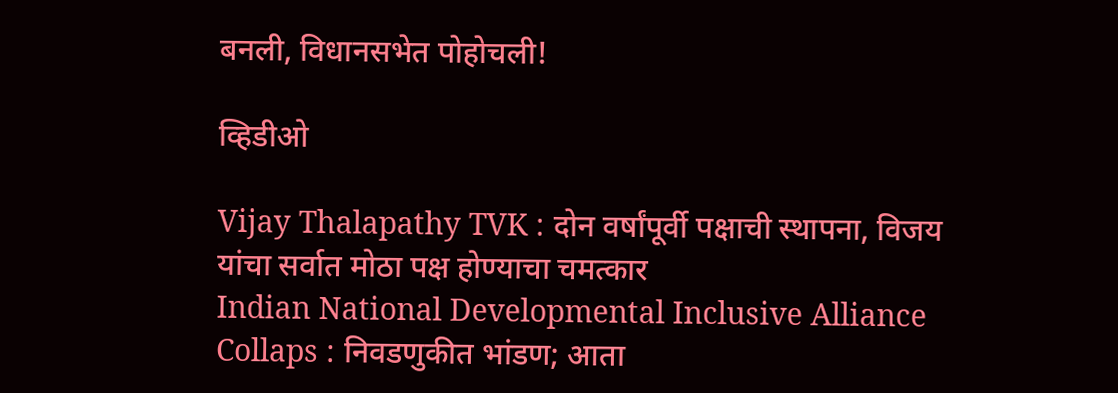बनली, विधानसभेत पोहोचली!

व्हिडीओ

Vijay Thalapathy TVK : दोन वर्षांपूर्वी पक्षाची स्थापना, विजय यांचा सर्वात मोठा पक्ष होण्याचा चमत्कार
Indian National Developmental Inclusive Alliance Collaps : निवडणुकीत भांडण; आता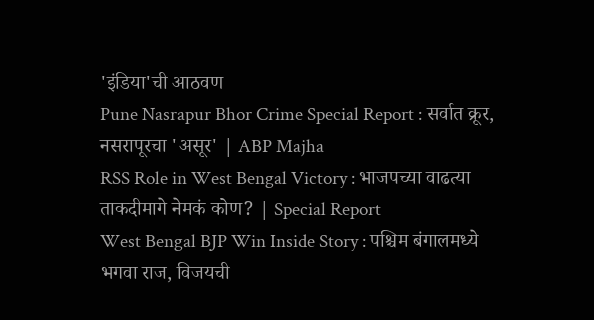'इंडिया'ची आठवण
Pune Nasrapur Bhor Crime Special Report : सर्वात क्रूर, नसरापूरचा 'असूर' | ABP Majha
RSS Role in West Bengal Victory : भाजपच्या वाढत्या ताकदीमागे नेमकं कोण? | Special Report
West Bengal BJP Win Inside Story : पश्चिम बंगालमध्ये भगवा राज, विजयची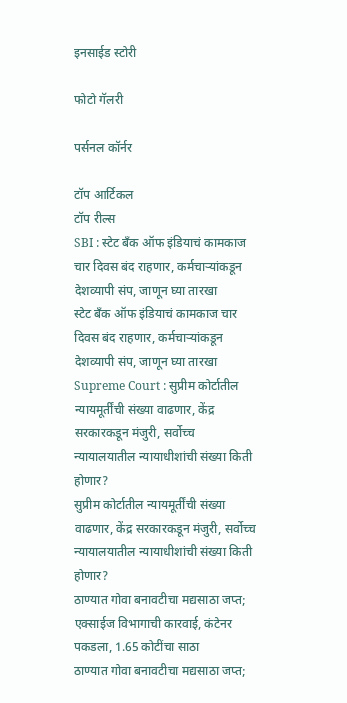इनसाईड स्टोरी

फोटो गॅलरी

पर्सनल कॉर्नर

टॉप आर्टिकल
टॉप रील्स
SBI : स्टेट बँक ऑफ इंडियाचं कामकाज चार दिवस बंद राहणार, कर्मचाऱ्यांकडून देशव्यापी संप, जाणून घ्या तारखा
स्टेट बँक ऑफ इंडियाचं कामकाज चार दिवस बंद राहणार, कर्मचाऱ्यांकडून देशव्यापी संप, जाणून घ्या तारखा
Supreme Court : सुप्रीम कोर्टातील न्यायमूर्तींची संख्या वाढणार, केंद्र सरकारकडून मंजुरी, सर्वोच्च न्यायालयातील न्यायाधीशांची संख्या किती होणार?
सुप्रीम कोर्टातील न्यायमूर्तींची संख्या वाढणार, केंद्र सरकारकडून मंजुरी, सर्वोच्च न्यायालयातील न्यायाधीशांची संख्या किती होणार?
ठाण्यात गोवा बनावटीचा मद्यसाठा जप्त; एक्साईज विभागाची कारवाई, कंटेनर पकडला, 1.65 कोटींचा साठा
ठाण्यात गोवा बनावटीचा मद्यसाठा जप्त;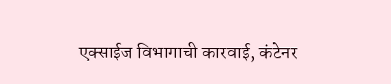एक्साईज विभागाची कारवाई, कंटेनर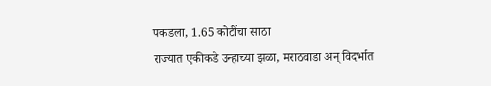पकडला, 1.65 कोटींचा साठा
राज्यात एकीकडे उन्हाच्या झळा, मराठवाडा अन् विदर्भात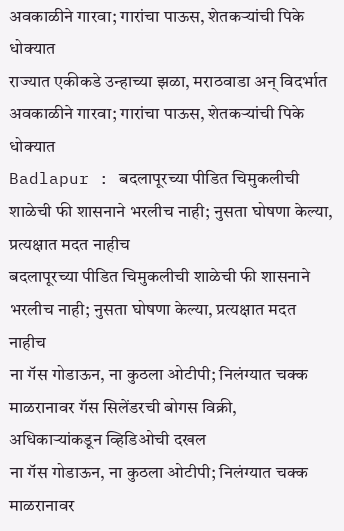अवकाळीने गारवा; गारांचा पाऊस, शेतकऱ्यांची पिके धोक्यात
राज्यात एकीकडे उन्हाच्या झळा, मराठवाडा अन् विदर्भात अवकाळीने गारवा; गारांचा पाऊस, शेतकऱ्यांची पिके धोक्यात
Badlapur : बदलापूरच्या पीडित चिमुकलीची शाळेची फी शासनाने भरलीच नाही; नुसता घोषणा केल्या, प्रत्यक्षात मदत नाहीच
बदलापूरच्या पीडित चिमुकलीची शाळेची फी शासनाने भरलीच नाही; नुसता घोषणा केल्या, प्रत्यक्षात मदत नाहीच
ना गॅस गोडाऊन, ना कुठला ओटीपी; निलंग्यात चक्क माळरानावर गॅस सिलेंडरची बोगस विक्री, अधिकाऱ्यांकडून व्हिडिओची दखल
ना गॅस गोडाऊन, ना कुठला ओटीपी; निलंग्यात चक्क माळरानावर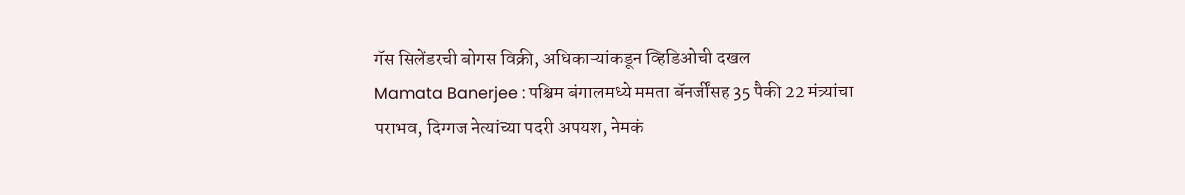गॅस सिलेंडरची बोगस विक्री, अधिकाऱ्यांकडून व्हिडिओची दखल
Mamata Banerjee : पश्चिम बंगालमध्ये ममता बॅनर्जींसह 35 पैकी 22 मंत्र्यांचा पराभव, दिग्गज नेत्यांच्या पदरी अपयश, नेमकं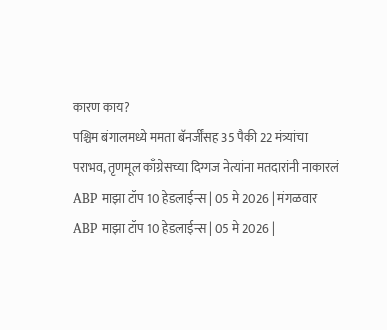कारण काय?
पश्चिम बंगालमध्ये ममता बॅनर्जींसह 35 पैकी 22 मंत्र्यांचा पराभव, तृणमूल काँग्रेसच्या दिग्गज नेत्यांना मतदारांनी नाकारलं
ABP माझा टॉप 10 हेडलाईन्स | 05 मे 2026 | मंगळवार
ABP माझा टॉप 10 हेडलाईन्स | 05 मे 2026 |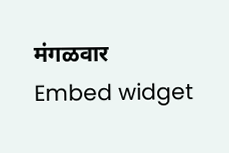मंगळवार
Embed widget